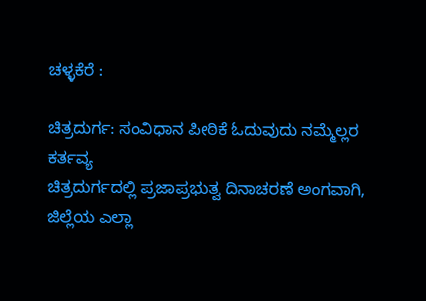ಚಳ್ಳಕೆರೆ :

ಚಿತ್ರದುರ್ಗ: ಸಂವಿಧಾನ ಪೀಠಿಕೆ ಓದುವುದು ನಮ್ಮೆಲ್ಲರ
ಕರ್ತವ್ಯ
ಚಿತ್ರದುರ್ಗದಲ್ಲಿ ಪ್ರಜಾಪ್ರಭುತ್ವ ದಿನಾಚರಣೆ ಅಂಗವಾಗಿ,
ಜಿಲ್ಲೆಯ ಎಲ್ಲಾ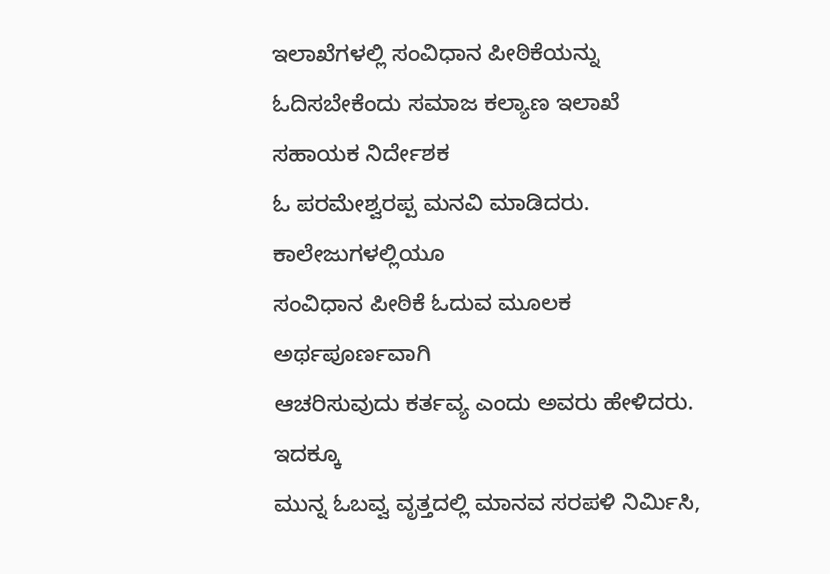ಇಲಾಖೆಗಳಲ್ಲಿ ಸಂವಿಧಾನ ಪೀಠಿಕೆಯನ್ನು
ಓದಿಸಬೇಕೆಂದು ಸಮಾಜ ಕಲ್ಯಾಣ ಇಲಾಖೆ ಸಹಾಯಕ ನಿರ್ದೇಶಕ
ಓ ಪರಮೇಶ್ವರಪ್ಪ ಮನವಿ ಮಾಡಿದರು. ಕಾಲೇಜುಗಳಲ್ಲಿಯೂ
ಸಂವಿಧಾನ ಪೀಠಿಕೆ ಓದುವ ಮೂಲಕ ಅರ್ಥಪೂರ್ಣವಾಗಿ
ಆಚರಿಸುವುದು ಕರ್ತವ್ಯ ಎಂದು ಅವರು ಹೇಳಿದರು. ಇದಕ್ಕೂ
ಮುನ್ನ ಓಬವ್ವ ವೃತ್ತದಲ್ಲಿ ಮಾನವ ಸರಪಳಿ ನಿರ್ಮಿಸಿ,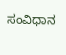ಸಂವಿಧಾನ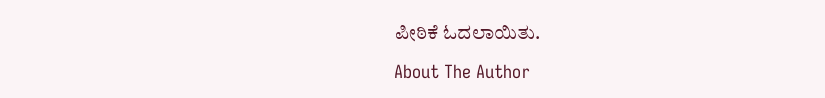ಪೀಠಿಕೆ ಓದಲಾಯಿತು.

About The Author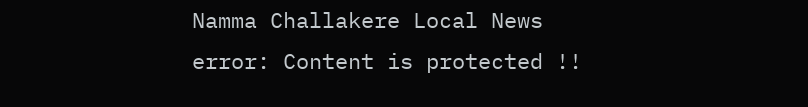Namma Challakere Local News
error: Content is protected !!